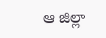ఆ జిల్లా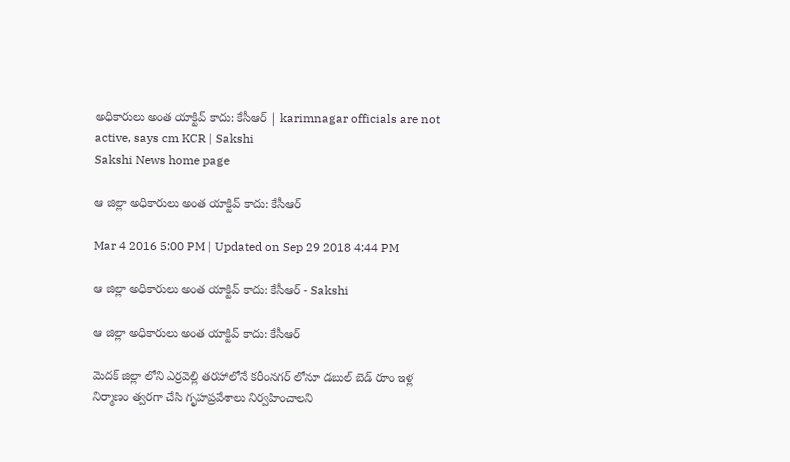అధికారులు అంత యాక్టివ్ కాదు: కేసీఆర్ | karimnagar officials are not active, says cm KCR | Sakshi
Sakshi News home page

ఆ జిల్లా అధికారులు అంత యాక్టివ్ కాదు: కేసీఆర్

Mar 4 2016 5:00 PM | Updated on Sep 29 2018 4:44 PM

ఆ జిల్లా అధికారులు అంత యాక్టివ్ కాదు: కేసీఆర్ - Sakshi

ఆ జిల్లా అధికారులు అంత యాక్టివ్ కాదు: కేసీఆర్

మెదక్ జిల్లా లోని ఎర్రవెల్లి తరహాలోనే కరీంనగర్ లోనూ డబుల్ బెడ్ రూం ఇళ్ల నిర్మాణం త్వరగా చేసి గృహప్రవేశాలు నిర్వహించాలని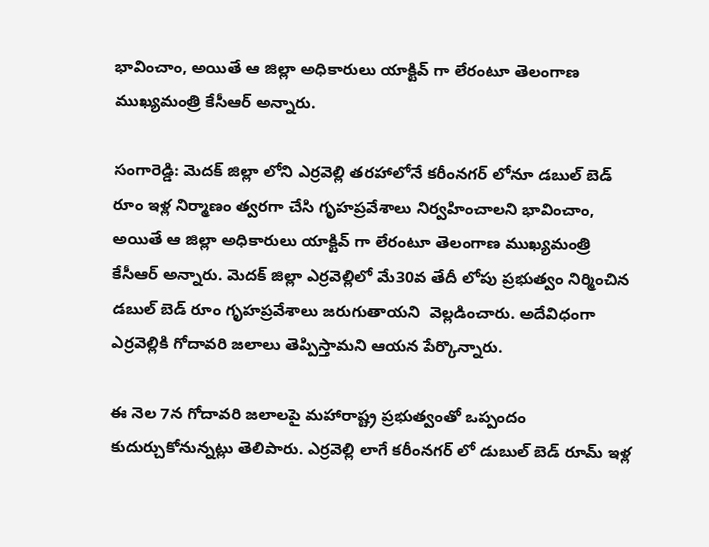భావించాం, అయితే ఆ జిల్లా అధికారులు యాక్టివ్ గా లేరంటూ తెలంగాణ ముఖ్యమంత్రి కేసీఆర్ అన్నారు.

సంగారెడ్డి: మెదక్ జిల్లా లోని ఎర్రవెల్లి తరహాలోనే కరీంనగర్ లోనూ డబుల్ బెడ్ రూం ఇళ్ల నిర్మాణం త్వరగా చేసి గృహప్రవేశాలు నిర్వహించాలని భావించాం, అయితే ఆ జిల్లా అధికారులు యాక్టివ్ గా లేరంటూ తెలంగాణ ముఖ్యమంత్రి కేసీఆర్ అన్నారు. మెదక్ జిల్లా ఎర్రవెల్లిలో మే30వ తేదీ లోపు ప్రభుత్వం నిర్మించిన డబుల్ బెడ్ రూం గృహప్రవేశాలు జరుగుతాయని  వెల్లడించారు. అదేవిధంగా ఎర్రవెల్లికి గోదావరి జలాలు తెప్పిస్తామని ఆయన పేర్కొన్నారు.

ఈ నెల 7న గోదావరి జలాలపై మహారాష్ట్ర ప్రభుత్వంతో ఒప్పందం కుదుర్చుకోనున్నట్లు తెలిపారు. ఎర్రవెల్లి లాగే కరీంనగర్ లో డుబుల్ బెడ్ రూమ్ ఇళ్ల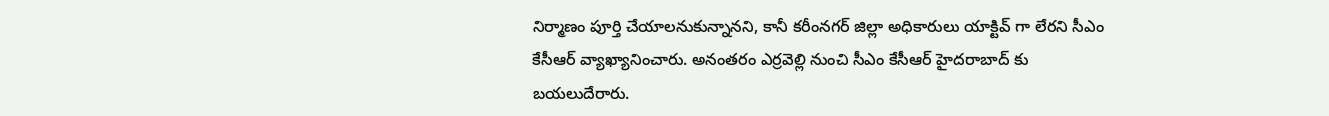నిర్మాణం పూర్తి చేయాలనుకున్నానని, కానీ కరీంనగర్ జిల్లా అధికారులు యాక్టివ్ గా లేరని సీఎం కేసీఆర్ వ్యాఖ్యానించారు. అనంతరం ఎర్రవెల్లి నుంచి సీఎం కేసీఆర్ హైదరాబాద్ కు బయలుదేరారు.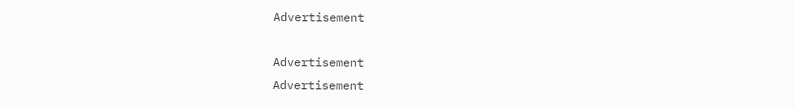Advertisement

Advertisement
Advertisement